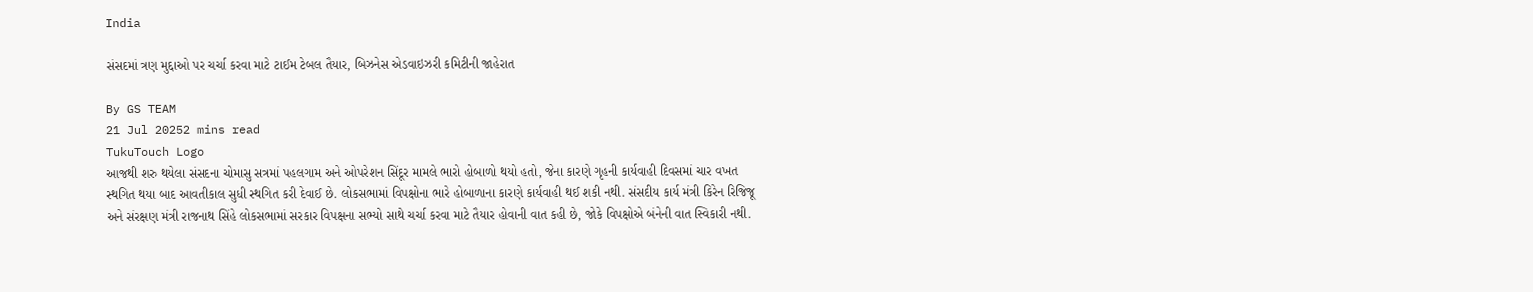India

સંસદમાં ત્રણ મુદ્દાઓ પર ચર્ચા કરવા માટે ટાઈમ ટેબલ તૈયાર, બિઝનેસ એડવાઇઝરી કમિટીની જાહેરાત

By GS TEAM
21 Jul 20252 mins read
TukuTouch Logo
આજથી શરુ થયેલા સંસદના ચોમાસુ સત્રમાં પહલગામ અને ઓપરેશન સિંદૂર મામલે ભારો હોબાળો થયો હતો, જેના કારણે ગૃહની કાર્યવાહી દિવસમાં ચાર વખત સ્થગિત થયા બાદ આવતીકાલ સુધી સ્થગિત કરી દેવાઈ છે. લોકસભામાં વિપક્ષોના ભારે હોબાળાના કારણે કાર્યવાહી થઈ શકી નથી. સંસદીય કાર્ય મંત્રી કિરેન રિજિજૂ અને સંરક્ષણ મંત્રી રાજનાથ સિંહે લોકસભામાં સરકાર વિપક્ષના સભ્યો સાથે ચર્ચા કરવા માટે તૈયાર હોવાની વાત કહી છે, જોકે વિપક્ષોએ બંનેની વાત સ્વિકારી નથી.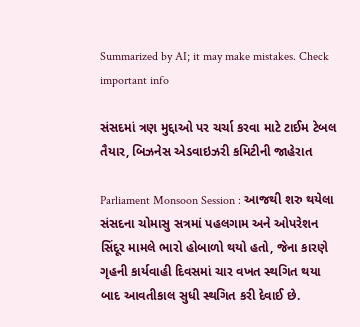Summarized by AI; it may make mistakes. Check important info

સંસદમાં ત્રણ મુદ્દાઓ પર ચર્ચા કરવા માટે ટાઈમ ટેબલ તૈયાર, બિઝનેસ એડવાઇઝરી કમિટીની જાહેરાત

Parliament Monsoon Session : આજથી શરુ થયેલા સંસદના ચોમાસુ સત્રમાં પહલગામ અને ઓપરેશન સિંદૂર મામલે ભારો હોબાળો થયો હતો, જેના કારણે ગૃહની કાર્યવાહી દિવસમાં ચાર વખત સ્થગિત થયા બાદ આવતીકાલ સુધી સ્થગિત કરી દેવાઈ છે.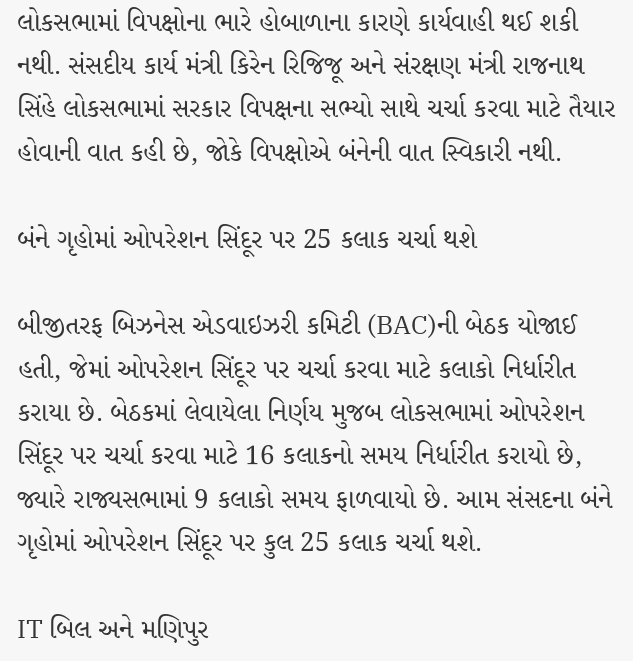લોકસભામાં વિપક્ષોના ભારે હોબાળાના કારણે કાર્યવાહી થઈ શકી નથી. સંસદીય કાર્ય મંત્રી કિરેન રિજિજૂ અને સંરક્ષણ મંત્રી રાજનાથ સિંહે લોકસભામાં સરકાર વિપક્ષના સભ્યો સાથે ચર્ચા કરવા માટે તૈયાર હોવાની વાત કહી છે, જોકે વિપક્ષોએ બંનેની વાત સ્વિકારી નથી.

બંને ગૃહોમાં ઓપરેશન સિંદૂર પર 25 કલાક ચર્ચા થશે

બીજીતરફ બિઝનેસ એડવાઇઝરી કમિટી (BAC)ની બેઠક યોજાઈ હતી, જેમાં ઓપરેશન સિંદૂર પર ચર્ચા કરવા માટે કલાકો નિર્ધારીત કરાયા છે. બેઠકમાં લેવાયેલા નિર્ણય મુજબ લોકસભામાં ઓપરેશન સિંદૂર પર ચર્ચા કરવા માટે 16 કલાકનો સમય નિર્ધારીત કરાયો છે, જ્યારે રાજ્યસભામાં 9 કલાકો સમય ફાળવાયો છે. આમ સંસદના બંને ગૃહોમાં ઓપરેશન સિંદૂર પર કુલ 25 કલાક ચર્ચા થશે.

IT બિલ અને મણિપુર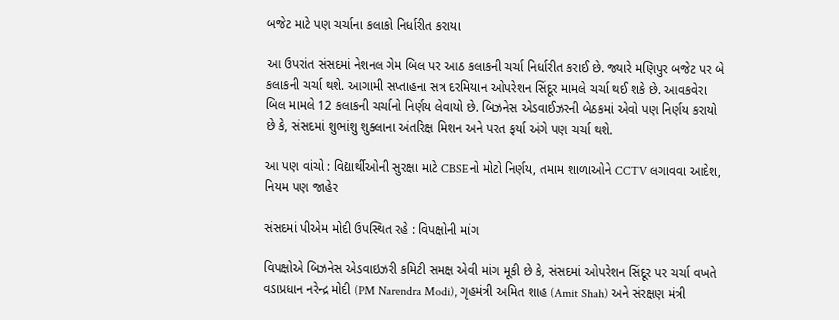બજેટ માટે પણ ચર્ચાના કલાકો નિર્ધારીત કરાયા

આ ઉપરાંત સંસદમાં નેશનલ ગેમ બિલ પર આઠ કલાકની ચર્ચા નિર્ધારીત કરાઈ છે. જ્યારે મણિપુર બજેટ પર બે કલાકની ચર્ચા થશે. આગામી સપ્તાહના સત્ર દરમિયાન ઓપરેશન સિંદૂર મામલે ચર્ચા થઈ શકે છે. આવકવેરા બિલ મામલે 12 કલાકની ચર્ચાનો નિર્ણય લેવાયો છે. બિઝનેસ એડવાઈઝરની બેઠકમાં એવો પણ નિર્ણય કરાયો છે કે, સંસદમાં શુભાંશુ શુક્લાના અંતરિક્ષ મિશન અને પરત ફર્યા અંગે પણ ચર્ચા થશે.

આ પણ વાંચો : વિદ્યાર્થીઓની સુરક્ષા માટે CBSEનો મોટો નિર્ણય, તમામ શાળાઓને CCTV લગાવવા આદેશ, નિયમ પણ જાહેર

સંસદમાં પીએમ મોદી ઉપસ્થિત રહે : વિપક્ષોની માંગ

વિપક્ષોએ બિઝનેસ એડવાઇઝરી કમિટી સમક્ષ એવી માંગ મૂકી છે કે, સંસદમાં ઓપરેશન સિંદૂર પર ચર્ચા વખતે વડાપ્રધાન નરેન્દ્ર મોદી (PM Narendra Modi), ગૃહમંત્રી અમિત શાહ (Amit Shah) અને સંરક્ષણ મંત્રી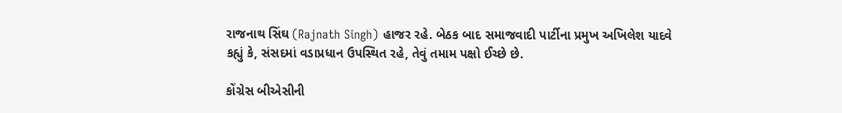રાજનાથ સિંઘ (Rajnath Singh) હાજર રહે. બેઠક બાદ સમાજવાદી પાર્ટીના પ્રમુખ અખિલેશ યાદવે કહ્યું કે, સંસદમાં વડાપ્રધાન ઉપસ્થિત રહે, તેવું તમામ પક્ષો ઈચ્છે છે.

કોંગ્રેસ બીએસીની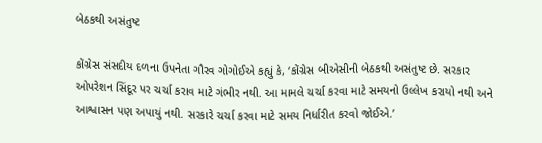બેઠકથી અસંતુષ્ટ

કોંગ્રેસ સંસદીય દળના ઉપનેતા ગૌરવ ગોગોઈએ કહ્યું કે, ‘કોંગ્રેસ બીએસીની બેઠકથી અસંતુષ્ટ છે. સરકાર ઓપરેશન સિંદૂર પર ચર્ચા કરાવ માટે ગંભીર નથી. આ મામલે ચર્ચા કરવા માટે સમયનો ઉલ્લેખ કરાયો નથી અને આશ્વાસન પણ અપાયું નથી. સરકારે ચર્ચા કરવા માટે સમય નિર્ધારીત કરવો જોઈએ.’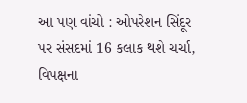આ પણ વાંચો : ઓપરેશન સિંદૂર પર સંસદમાં 16 કલાક થશે ચર્ચા, વિપક્ષના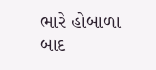ભારે હોબાળા બાદ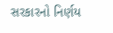સરકારનો નિર્ણય